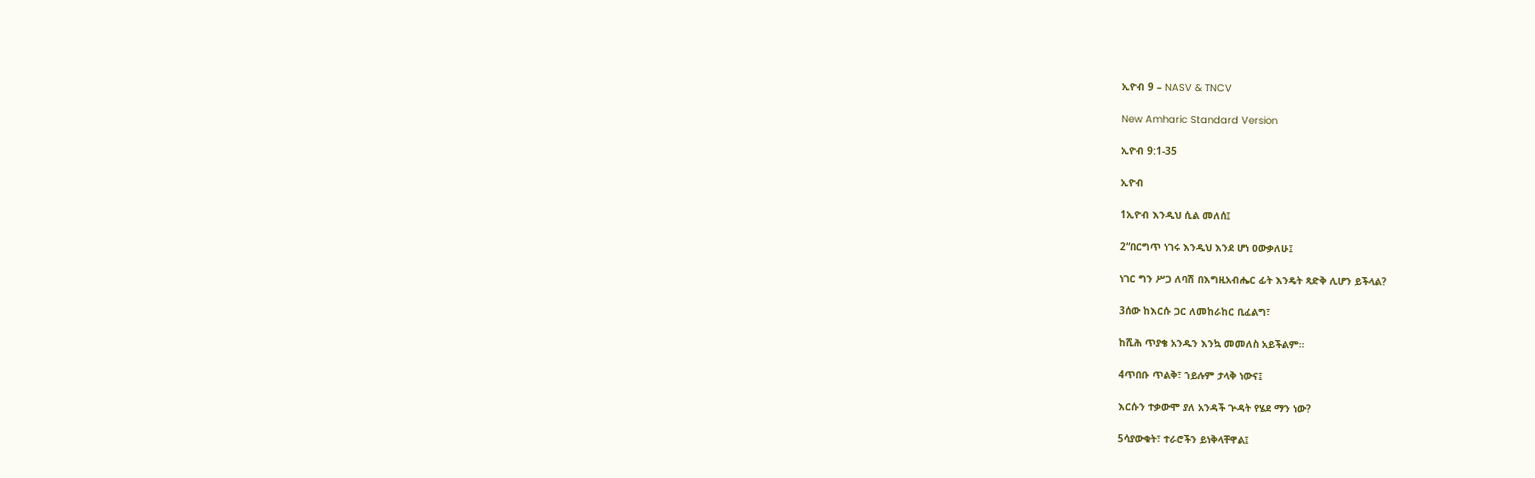ኢዮብ 9 – NASV & TNCV

New Amharic Standard Version

ኢዮብ 9:1-35

ኢዮብ

1ኢዮብ እንዲህ ሲል መለሰ፤

2“በርግጥ ነገሩ እንዲህ እንደ ሆነ ዐውቃለሁ፤

ነገር ግን ሥጋ ለባሽ በእግዚአብሔር ፊት እንዴት ጻድቅ ሊሆን ይችላል?

3ሰው ከእርሱ ጋር ለመከራከር ቢፈልግ፣

ከሺሕ ጥያቄ አንዱን እንኳ መመለስ አይችልም።

4ጥበቡ ጥልቅ፣ ኀይሉም ታላቅ ነውና፤

እርሱን ተቃውሞ ያለ አንዳች ጕዳት የሄደ ማን ነው?

5ሳያውቁት፣ ተራሮችን ይነቅላቸዋል፤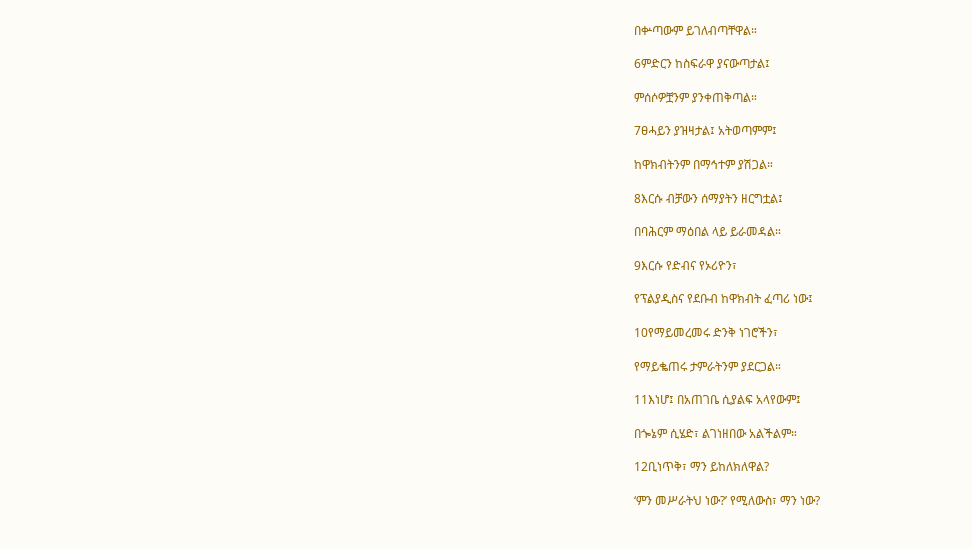በቍጣውም ይገለብጣቸዋል።

6ምድርን ከስፍራዋ ያናውጣታል፤

ምሰሶዎቿንም ያንቀጠቅጣል።

7ፀሓይን ያዝዛታል፤ አትወጣምም፤

ከዋክብትንም በማኅተም ያሽጋል።

8እርሱ ብቻውን ሰማያትን ዘርግቷል፤

በባሕርም ማዕበል ላይ ይራመዳል።

9እርሱ የድብና የኦሪዮን፣

የፕልያዲስና የደቡብ ከዋክብት ፈጣሪ ነው፤

10የማይመረመሩ ድንቅ ነገሮችን፣

የማይቈጠሩ ታምራትንም ያደርጋል።

11እነሆ፤ በአጠገቤ ሲያልፍ አላየውም፤

በጐኔም ሲሄድ፣ ልገነዘበው አልችልም።

12ቢነጥቅ፣ ማን ይከለክለዋል?

‘ምን መሥራትህ ነው?’ የሚለውስ፣ ማን ነው?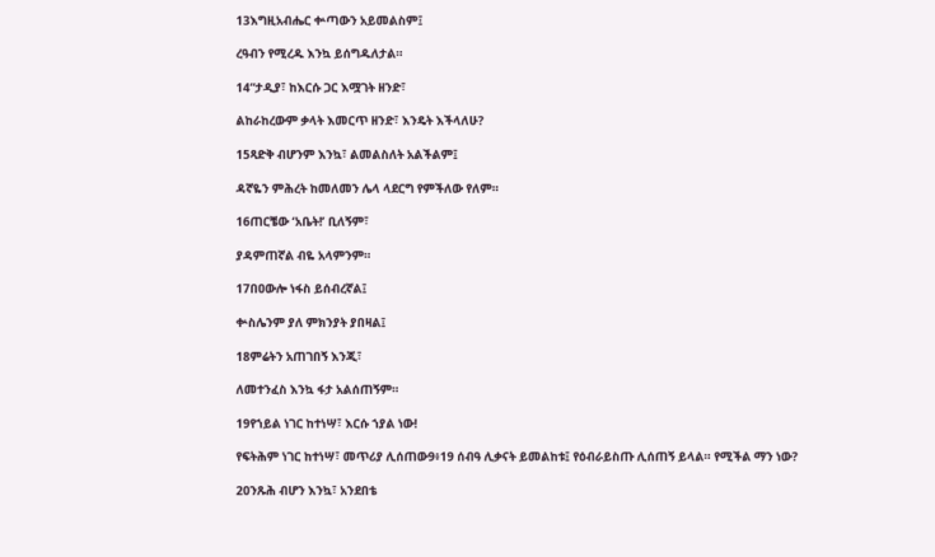13እግዚአብሔር ቍጣውን አይመልስም፤

ረዓብን የሚረዱ እንኳ ይሰግዱለታል።

14“ታዲያ፣ ከእርሱ ጋር እሟገት ዘንድ፣

ልከራከረውም ቃላት እመርጥ ዘንድ፣ እንዴት እችላለሁ?

15ጻድቅ ብሆንም እንኳ፣ ልመልስለት አልችልም፤

ዳኛዬን ምሕረት ከመለመን ሌላ ላደርግ የምችለው የለም።

16ጠርቼው ‘አቤት!’ ቢለኝም፣

ያዳምጠኛል ብዬ አላምንም።

17በዐውሎ ነፋስ ይሰብረኛል፤

ቍስሌንም ያለ ምክንያት ያበዛል፤

18ምሬትን አጠገበኝ እንጂ፣

ለመተንፈስ እንኳ ፋታ አልሰጠኝም።

19የኀይል ነገር ከተነሣ፣ እርሱ ኀያል ነው!

የፍትሕም ነገር ከተነሣ፣ መጥሪያ ሊሰጠው9፥19 ሰብዓ ሊቃናት ይመልከቱ፤ የዕብራይስጡ ሊሰጠኝ ይላል። የሚችል ማን ነው?

20ንጹሕ ብሆን እንኳ፣ አንደበቴ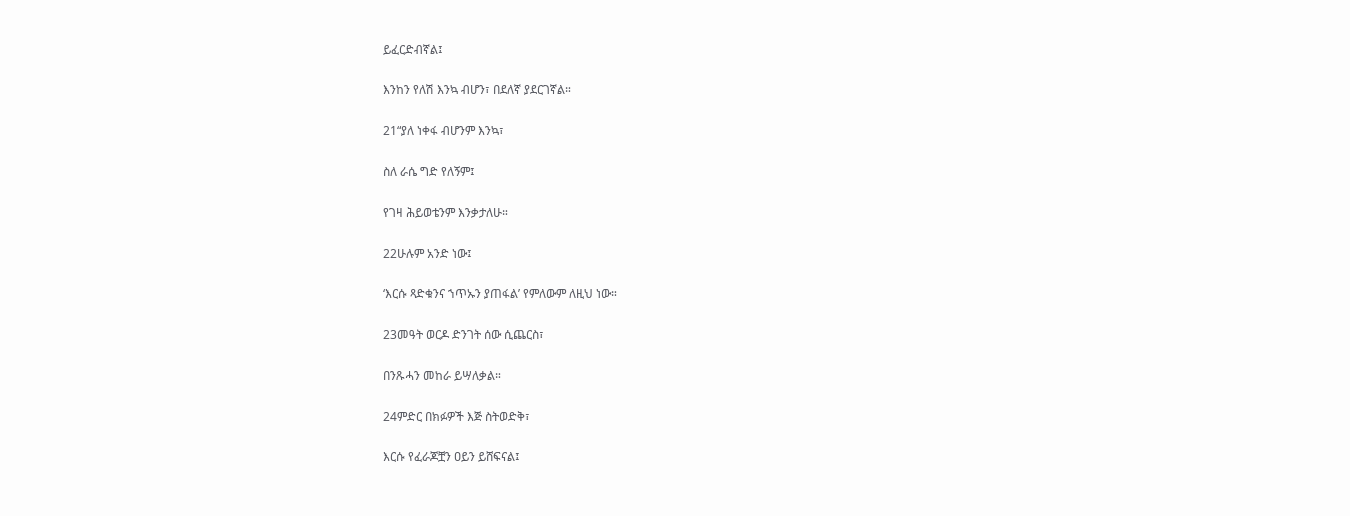ይፈርድብኛል፤

እንከን የለሽ እንኳ ብሆን፣ በደለኛ ያደርገኛል።

21“ያለ ነቀፋ ብሆንም እንኳ፣

ስለ ራሴ ግድ የለኝም፤

የገዛ ሕይወቴንም እንቃታለሁ።

22ሁሉም አንድ ነው፤

‘እርሱ ጻድቁንና ኀጥኡን ያጠፋል’ የምለውም ለዚህ ነው።

23መዓት ወርዶ ድንገት ሰው ሲጨርስ፣

በንጹሓን መከራ ይሣለቃል።

24ምድር በክፉዎች እጅ ስትወድቅ፣

እርሱ የፈራጆቿን ዐይን ይሸፍናል፤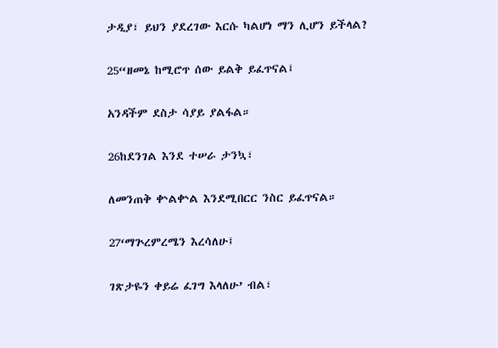ታዲያ፣ ይህን ያደረገው እርሱ ካልሆነ ማን ሊሆን ይችላል?

25“ዘመኔ ከሚሮጥ ሰው ይልቅ ይፈጥናል፤

አንዳችም ደስታ ሳያይ ያልፋል።

26ከደንገል እንደ ተሠራ ታንኳ፣

ለመንጠቅ ቍልቍል እንደሚበርር ንስር ይፈጥናል።

27‘ማጕረምረሜን እረሳለሁ፤

ገጽታዬን ቀይሬ ፈገግ እላለሁ’ ብል፣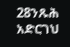28ንጹሕ አድርገህ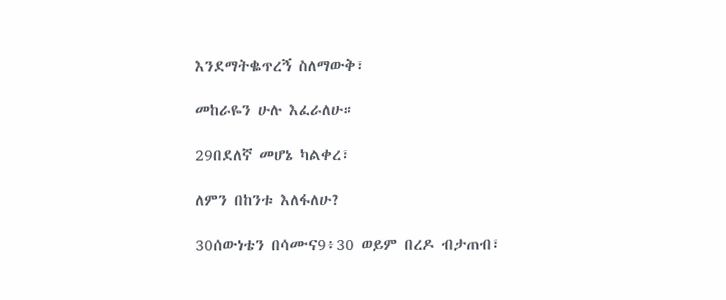እንደማትቈጥረኝ ስለማውቅ፣

መከራዬን ሁሉ እፈራለሁ።

29በደለኛ መሆኔ ካልቀረ፣

ለምን በከንቱ እለፋለሁ?

30ሰውነቴን በሳሙና9፥30 ወይም በረዶ ብታጠብ፣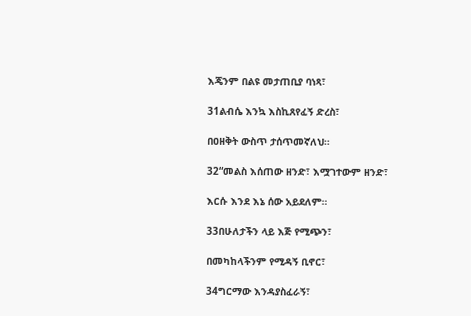እጄንም በልዩ መታጠቢያ ባነጻ፣

31ልብሴ እንኳ እስኪጸየፈኝ ድረስ፣

በዐዘቅት ውስጥ ታሰጥመኛለህ።

32“መልስ እሰጠው ዘንድ፣ እሟገተውም ዘንድ፣

እርሱ እንደ እኔ ሰው አይደለም።

33በሁለታችን ላይ እጅ የሚጭን፣

በመካከላችንም የሚዳኝ ቢኖር፣

34ግርማው እንዳያስፈራኝ፣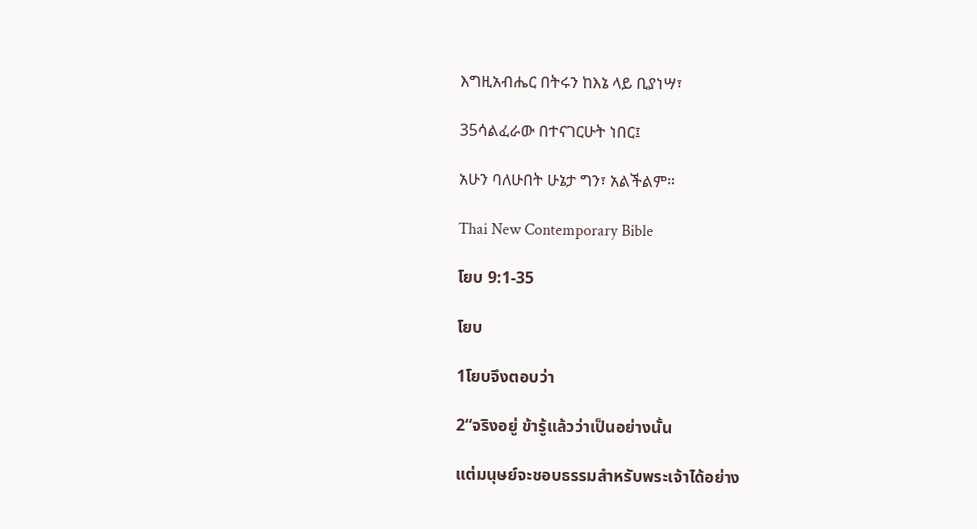እግዚአብሔር በትሩን ከእኔ ላይ ቢያነሣ፣

35ሳልፈራው በተናገርሁት ነበር፤

አሁን ባለሁበት ሁኔታ ግን፣ አልችልም።

Thai New Contemporary Bible

โยบ 9:1-35

โยบ

1โยบจึงตอบว่า

2“จริงอยู่ ข้ารู้แล้วว่าเป็นอย่างนั้น

แต่มนุษย์จะชอบธรรมสำหรับพระเจ้าได้อย่าง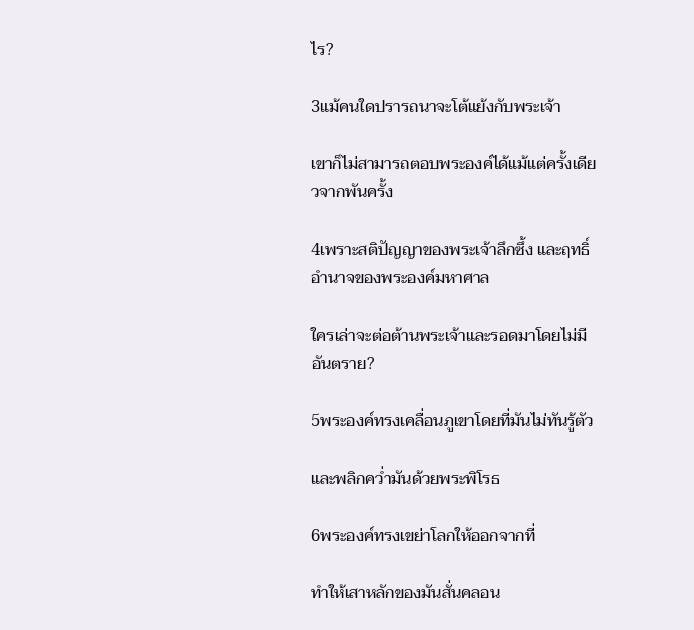ไร?

3แม้คนใดปรารถนาจะโต้แย้งกับพระเจ้า

เขาก็ไม่สามารถตอบพระองค์ได้แม้แต่ครั้งเดียวจากพันครั้ง

4เพราะสติปัญญาของพระเจ้าลึกซึ้ง และฤทธิ์อำนาจของพระองค์มหาศาล

ใครเล่าจะต่อต้านพระเจ้าและรอดมาโดยไม่มีอันตราย?

5พระองค์ทรงเคลื่อนภูเขาโดยที่มันไม่ทันรู้ตัว

และพลิกคว่ำมันด้วยพระพิโรธ

6พระองค์ทรงเขย่าโลกให้ออกจากที่

ทำให้เสาหลักของมันสั่นคลอน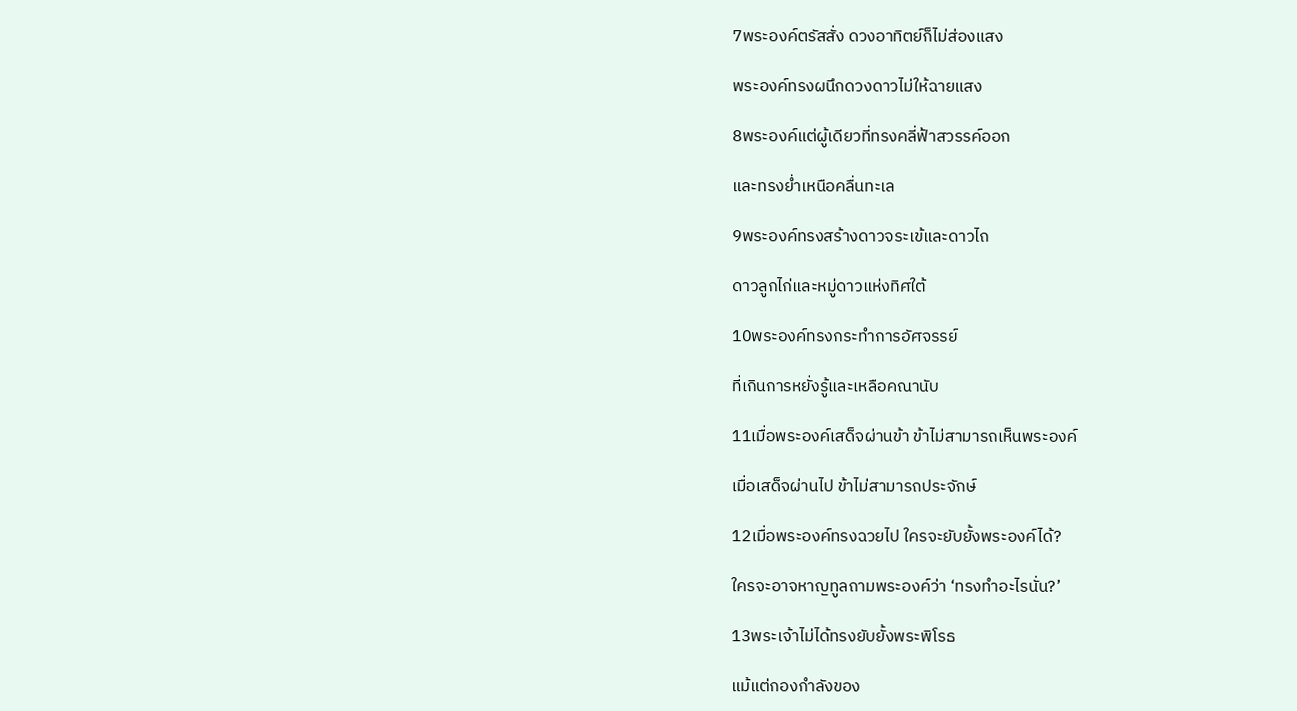7พระองค์ตรัสสั่ง ดวงอาทิตย์ก็ไม่ส่องแสง

พระองค์ทรงผนึกดวงดาวไม่ให้ฉายแสง

8พระองค์แต่ผู้เดียวที่ทรงคลี่ฟ้าสวรรค์ออก

และทรงย่ำเหนือคลื่นทะเล

9พระองค์ทรงสร้างดาวจระเข้และดาวไถ

ดาวลูกไก่และหมู่ดาวแห่งทิศใต้

10พระองค์ทรงกระทำการอัศจรรย์

ที่เกินการหยั่งรู้และเหลือคณานับ

11เมื่อพระองค์เสด็จผ่านข้า ข้าไม่สามารถเห็นพระองค์

เมื่อเสด็จผ่านไป ข้าไม่สามารถประจักษ์

12เมื่อพระองค์ทรงฉวยไป ใครจะยับยั้งพระองค์ได้?

ใครจะอาจหาญทูลถามพระองค์ว่า ‘ทรงทำอะไรนั่น?’

13พระเจ้าไม่ได้ทรงยับยั้งพระพิโรธ

แม้แต่กองกำลังของ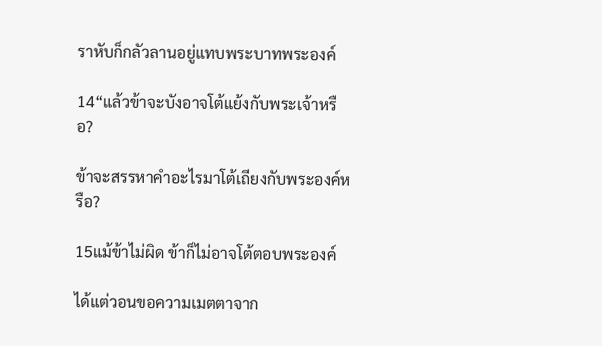ราหับก็กลัวลานอยู่แทบพระบาทพระองค์

14“แล้วข้าจะบังอาจโต้แย้งกับพระเจ้าหรือ?

ข้าจะสรรหาคำอะไรมาโต้เถียงกับพระองค์หรือ?

15แม้ข้าไม่ผิด ข้าก็ไม่อาจโต้ตอบพระองค์

ได้แต่วอนขอความเมตตาจาก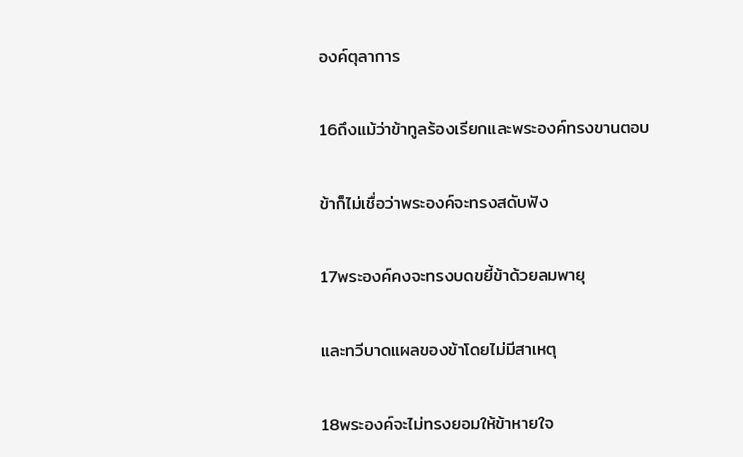องค์ตุลาการ

16ถึงแม้ว่าข้าทูลร้องเรียกและพระองค์ทรงขานตอบ

ข้าก็ไม่เชื่อว่าพระองค์จะทรงสดับฟัง

17พระองค์คงจะทรงบดขยี้ข้าด้วยลมพายุ

และทวีบาดแผลของข้าโดยไม่มีสาเหตุ

18พระองค์จะไม่ทรงยอมให้ข้าหายใจ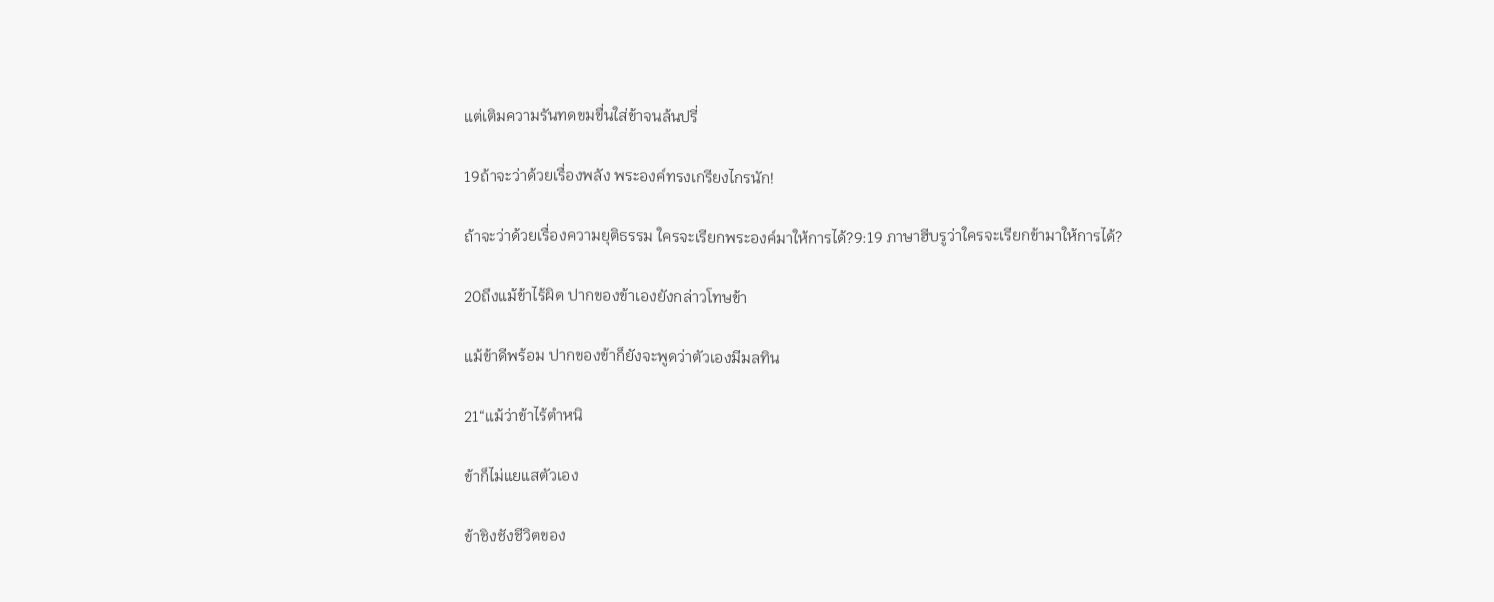แต่เติมความรันทดขมขื่นใส่ข้าจนล้นปรี่

19ถ้าจะว่าด้วยเรื่องพลัง พระองค์ทรงเกรียงไกรนัก!

ถ้าจะว่าด้วยเรื่องความยุติธรรม ใครจะเรียกพระองค์มาให้การได้?9:19 ภาษาฮีบรูว่าใครจะเรียกข้ามาให้การได้?

20ถึงแม้ข้าไร้ผิด ปากของข้าเองยังกล่าวโทษข้า

แม้ข้าดีพร้อม ปากของข้าก็ยังจะพูดว่าตัวเองมีมลทิน

21“แม้ว่าข้าไร้ตำหนิ

ข้าก็ไม่แยแสตัวเอง

ข้าชิงชังชีวิตของ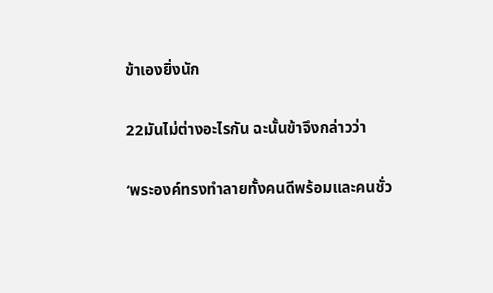ข้าเองยิ่งนัก

22มันไม่ต่างอะไรกัน ฉะนั้นข้าจึงกล่าวว่า

‘พระองค์ทรงทำลายทั้งคนดีพร้อมและคนชั่ว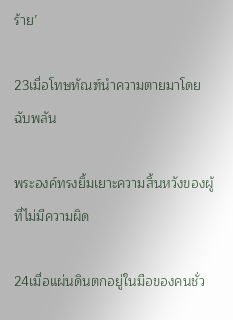ร้าย’

23เมื่อโทษทัณฑ์นำความตายมาโดยฉับพลัน

พระองค์ทรงยิ้มเยาะความสิ้นหวังของผู้ที่ไม่มีความผิด

24เมื่อแผ่นดินตกอยู่ในมือของคนชั่ว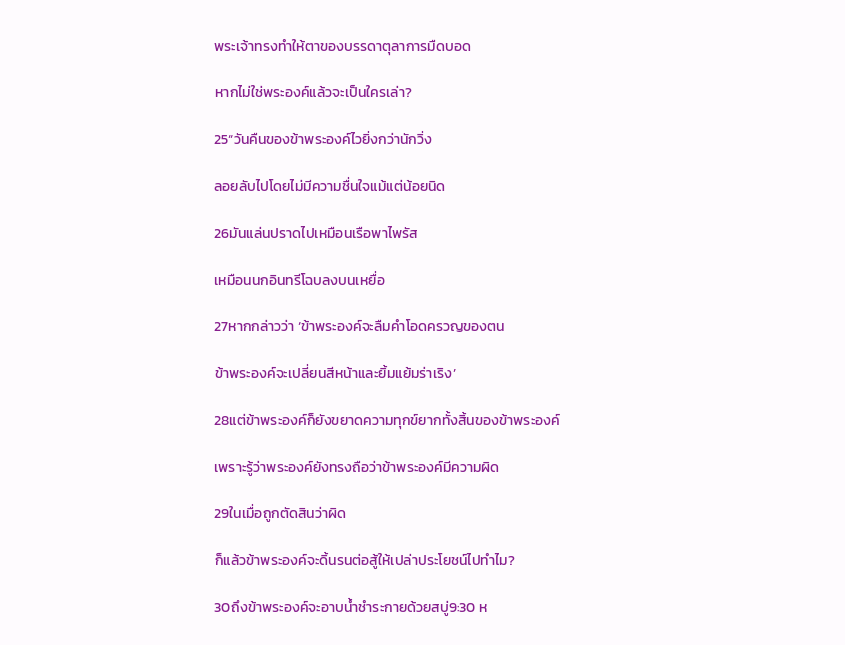พระเจ้าทรงทำให้ตาของบรรดาตุลาการมืดบอด

หากไม่ใช่พระองค์แล้วจะเป็นใครเล่า?

25“วันคืนของข้าพระองค์ไวยิ่งกว่านักวิ่ง

ลอยลับไปโดยไม่มีความชื่นใจแม้แต่น้อยนิด

26มันแล่นปราดไปเหมือนเรือพาไพรัส

เหมือนนกอินทรีโฉบลงบนเหยื่อ

27หากกล่าวว่า ‘ข้าพระองค์จะลืมคำโอดครวญของตน

ข้าพระองค์จะเปลี่ยนสีหน้าและยิ้มแย้มร่าเริง’

28แต่ข้าพระองค์ก็ยังขยาดความทุกข์ยากทั้งสิ้นของข้าพระองค์

เพราะรู้ว่าพระองค์ยังทรงถือว่าข้าพระองค์มีความผิด

29ในเมื่อถูกตัดสินว่าผิด

ก็แล้วข้าพระองค์จะดิ้นรนต่อสู้ให้เปล่าประโยชน์ไปทำไม?

30ถึงข้าพระองค์จะอาบน้ำชำระกายด้วยสบู่9:30 ห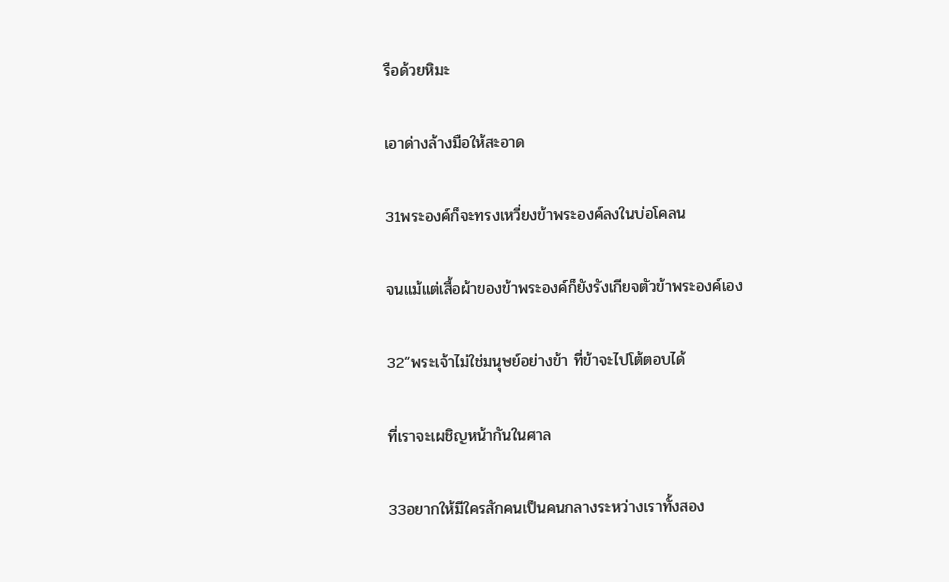รือด้วยหิมะ

เอาด่างล้างมือให้สะอาด

31พระองค์ก็จะทรงเหวี่ยงข้าพระองค์ลงในบ่อโคลน

จนแม้แต่เสื้อผ้าของข้าพระองค์ก็ยังรังเกียจตัวข้าพระองค์เอง

32“พระเจ้าไม่ใช่มนุษย์อย่างข้า ที่ข้าจะไปโต้ตอบได้

ที่เราจะเผชิญหน้ากันในศาล

33อยากให้มีใครสักคนเป็นคนกลางระหว่างเราทั้งสอง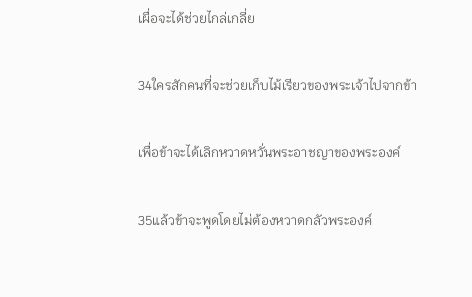เผื่อจะได้ช่วยไกล่เกลี่ย

34ใครสักคนที่จะช่วยเก็บไม้เรียวของพระเจ้าไปจากข้า

เพื่อข้าจะได้เลิกหวาดหวั่นพระอาชญาของพระองค์

35แล้วข้าจะพูดโดยไม่ต้องหวาดกลัวพระองค์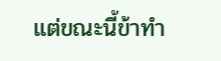แต่ขณะนี้ข้าทำ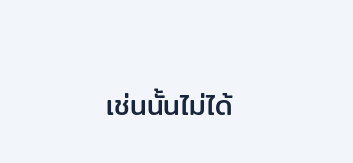เช่นนั้นไม่ได้